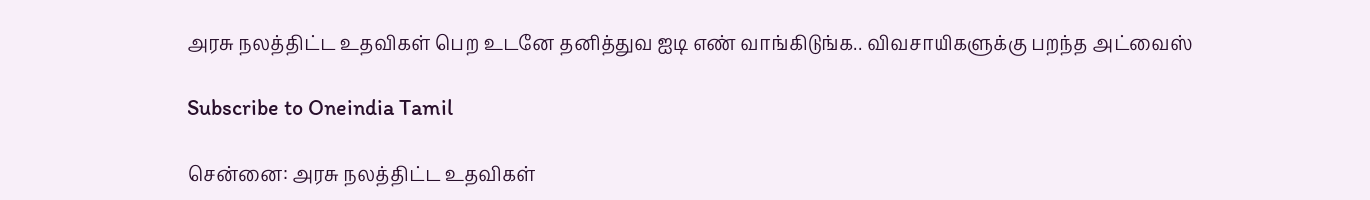அரசு நலத்திட்ட உதவிகள் பெற உடனே தனித்துவ ஐடி எண் வாங்கிடுங்க.. விவசாயிகளுக்கு பறந்த அட்வைஸ்

Subscribe to Oneindia Tamil

சென்னை: அரசு நலத்திட்ட உதவிகள்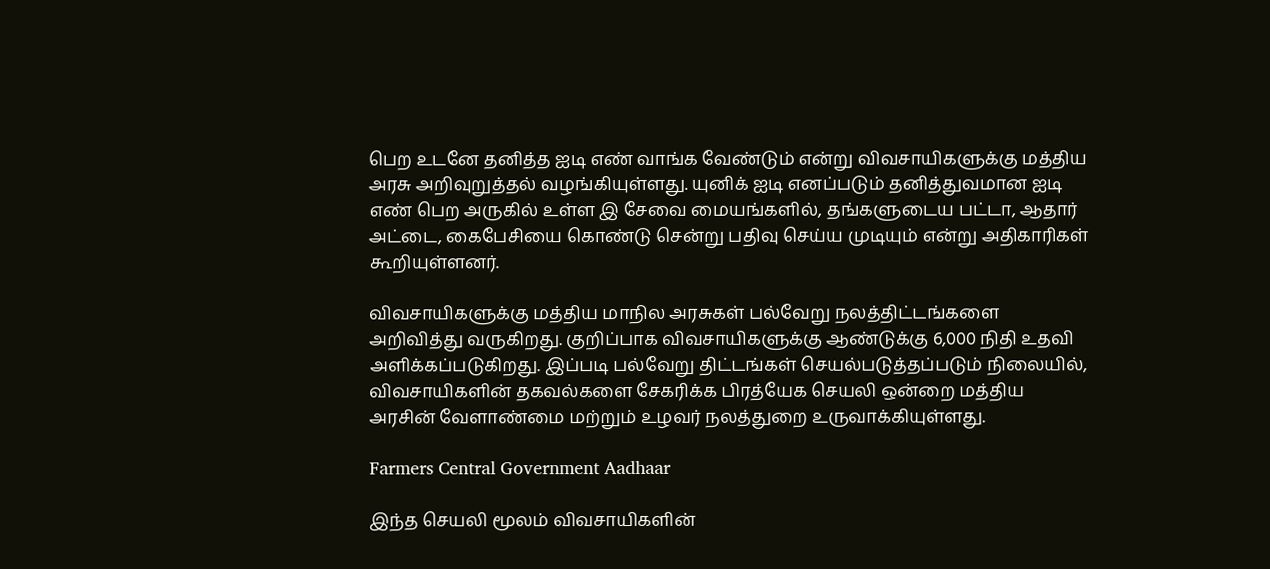பெற உடனே தனித்த ஐடி எண் வாங்க வேண்டும் என்று விவசாயிகளுக்கு மத்திய அரசு அறிவுறுத்தல் வழங்கியுள்ளது. யுனிக் ஐடி எனப்படும் தனித்துவமான ஐடி எண் பெற அருகில் உள்ள இ சேவை மையங்களில், தங்களுடைய பட்டா, ஆதார் அட்டை, கைபேசியை கொண்டு சென்று பதிவு செய்ய முடியும் என்று அதிகாரிகள் கூறியுள்ளனர்.

விவசாயிகளுக்கு மத்திய மாநில அரசுகள் பல்வேறு நலத்திட்டங்களை அறிவித்து வருகிறது. குறிப்பாக விவசாயிகளுக்கு ஆண்டுக்கு 6,000 நிதி உதவி அளிக்கப்படுகிறது. இப்படி பல்வேறு திட்டங்கள் செயல்படுத்தப்படும் நிலையில், விவசாயிகளின் தகவல்களை சேகரிக்க பிரத்யேக செயலி ஒன்றை மத்திய அரசின் வேளாண்மை மற்றும் உழவர் நலத்துறை உருவாக்கியுள்ளது.

Farmers Central Government Aadhaar

இந்த செயலி மூலம் விவசாயிகளின்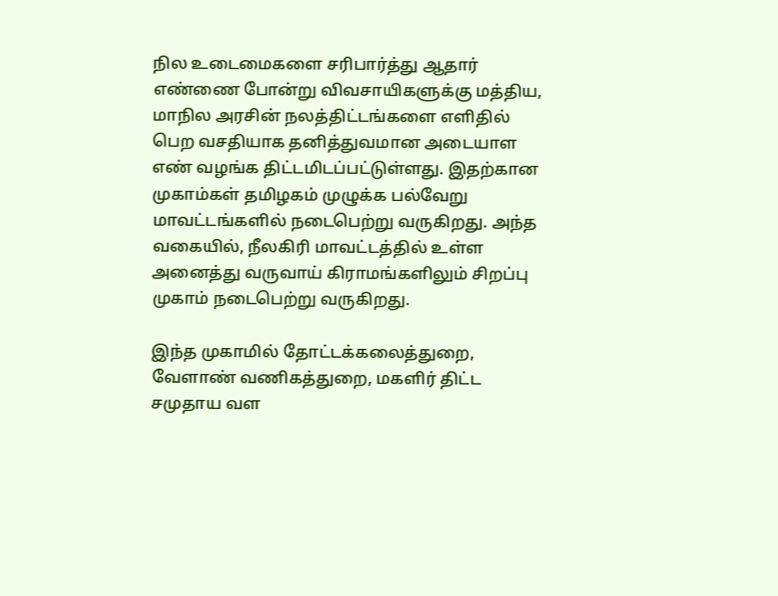நில உடைமைகளை சரிபார்த்து ஆதார் எண்ணை போன்று விவசாயிகளுக்கு மத்திய, மாநில அரசின் நலத்திட்டங்களை எளிதில் பெற வசதியாக தனித்துவமான அடையாள எண் வழங்க திட்டமிடப்பட்டுள்ளது. இதற்கான முகாம்கள் தமிழகம் முழுக்க பல்வேறு மாவட்டங்களில் நடைபெற்று வருகிறது. அந்த வகையில், நீலகிரி மாவட்டத்தில் உள்ள அனைத்து வருவாய் கிராமங்களிலும் சிறப்பு முகாம் நடைபெற்று வருகிறது.

இந்த முகாமில் தோட்டக்கலைத்துறை, வேளாண் வணிகத்துறை, மகளிர் திட்ட சமுதாய வள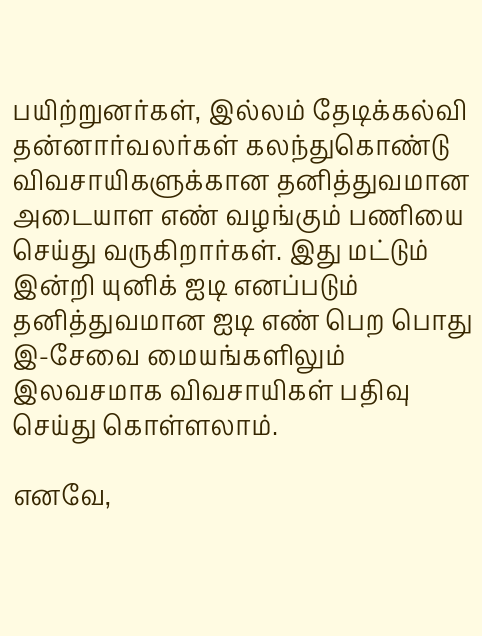பயிற்றுனர்கள், இல்லம் தேடிக்கல்வி தன்னார்வலர்கள் கலந்துகொண்டு விவசாயிகளுக்கான தனித்துவமான அடையாள எண் வழங்கும் பணியை செய்து வருகிறார்கள். இது மட்டும் இன்றி யுனிக் ஐடி எனப்படும் தனித்துவமான ஐடி எண் பெற பொது இ-சேவை மையங்களிலும் இலவசமாக விவசாயிகள் பதிவு செய்து கொள்ளலாம்.

எனவே,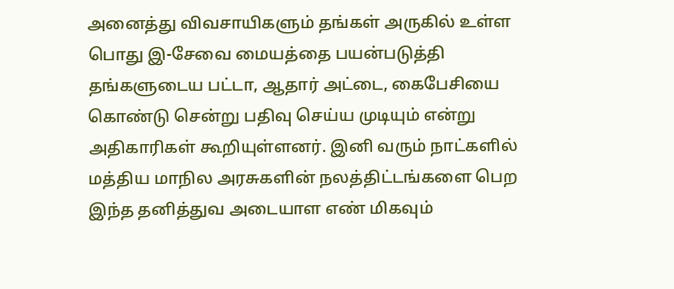அனைத்து விவசாயிகளும் தங்கள் அருகில் உள்ள பொது இ-சேவை மையத்தை பயன்படுத்தி தங்களுடைய பட்டா, ஆதார் அட்டை, கைபேசியை கொண்டு சென்று பதிவு செய்ய முடியும் என்று அதிகாரிகள் கூறியுள்ளனர். இனி வரும் நாட்களில் மத்திய மாநில அரசுகளின் நலத்திட்டங்களை பெற இந்த தனித்துவ அடையாள எண் மிகவும்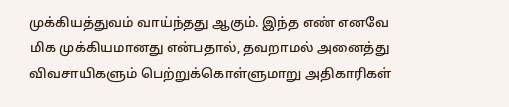முக்கியத்துவம் வாய்ந்தது ஆகும். இந்த எண் எனவே மிக முக்கியமானது என்பதால், தவறாமல் அனைத்து விவசாயிகளும் பெற்றுக்கொள்ளுமாறு அதிகாரிகள்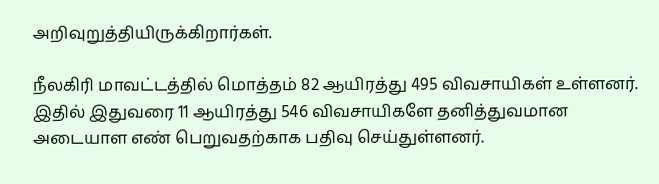அறிவுறுத்தியிருக்கிறார்கள்.

நீலகிரி மாவட்டத்தில் மொத்தம் 82 ஆயிரத்து 495 விவசாயிகள் உள்ளனர். இதில் இதுவரை 11 ஆயிரத்து 546 விவசாயிகளே தனித்துவமான அடையாள எண் பெறுவதற்காக பதிவு செய்துள்ளனர்.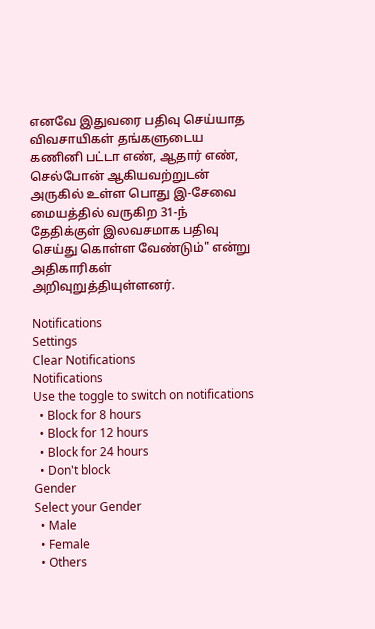எனவே இதுவரை பதிவு செய்யாத விவசாயிகள் தங்களுடைய கணினி பட்டா எண், ஆதார் எண், செல்போன் ஆகியவற்றுடன் அருகில் உள்ள பொது இ-சேவை மையத்தில் வருகிற 31-ந் தேதிக்குள் இலவசமாக பதிவு செய்து கொள்ள வேண்டும்" என்று அதிகாரிகள் அறிவுறுத்தியுள்ளனர்.

Notifications
Settings
Clear Notifications
Notifications
Use the toggle to switch on notifications
  • Block for 8 hours
  • Block for 12 hours
  • Block for 24 hours
  • Don't block
Gender
Select your Gender
  • Male
  • Female
  • Others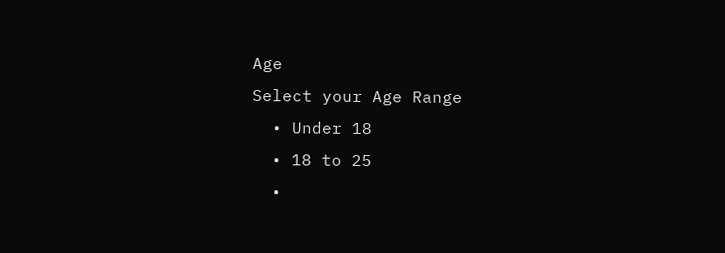Age
Select your Age Range
  • Under 18
  • 18 to 25
  •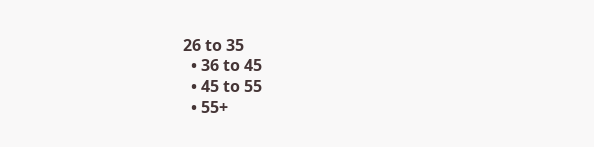26 to 35
  • 36 to 45
  • 45 to 55
  • 55+